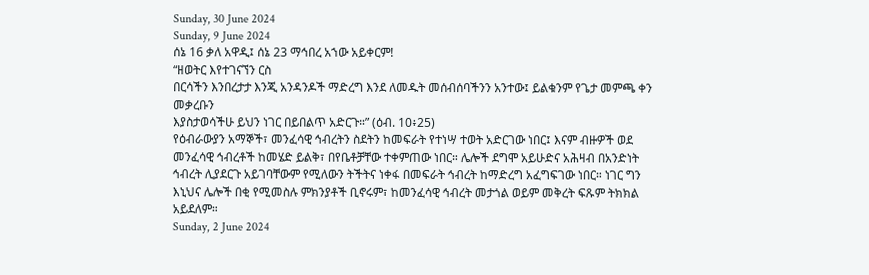Sunday, 30 June 2024
Sunday, 9 June 2024
ሰኔ 16 ቃለ አዋዲ፤ ሰኔ 23 ማኅበረ አኀው አይቀርም!
“ዘወትር እየተገናኘን ርስ
በርሳችን እንበረታታ እንጂ አንዳንዶች ማድረግ እንደ ለመዱት መሰብሰባችንን አንተው፤ ይልቁንም የጌታ መምጫ ቀን መቃረቡን
እያስታወሳችሁ ይህን ነገር በይበልጥ አድርጉ።” (ዕብ. 10፥25)
የዕብራውያን አማኞች፣ መንፈሳዊ ኅብረትን ስደትን ከመፍራት የተነሣ ተወት አድርገው ነበር፤ እናም ብዙዎች ወደ መንፈሳዊ ኅብረቶች ከመሄድ ይልቅ፣ በየቤቶቻቸው ተቀምጠው ነበር። ሌሎች ደግሞ አይሁድና አሕዛብ በአንድነት ኅብረት ሊያደርጉ አይገባቸውም የሚለውን ትችትና ነቀፋ በመፍራት ኅብረት ከማድረግ አፈግፍገው ነበር። ነገር ግን እኒህና ሌሎች በቂ የሚመስሉ ምክንያቶች ቢኖሩም፣ ከመንፈሳዊ ኅብረት መታጎል ወይም መቅረት ፍጹም ትክክል አይደለም።
Sunday, 2 June 2024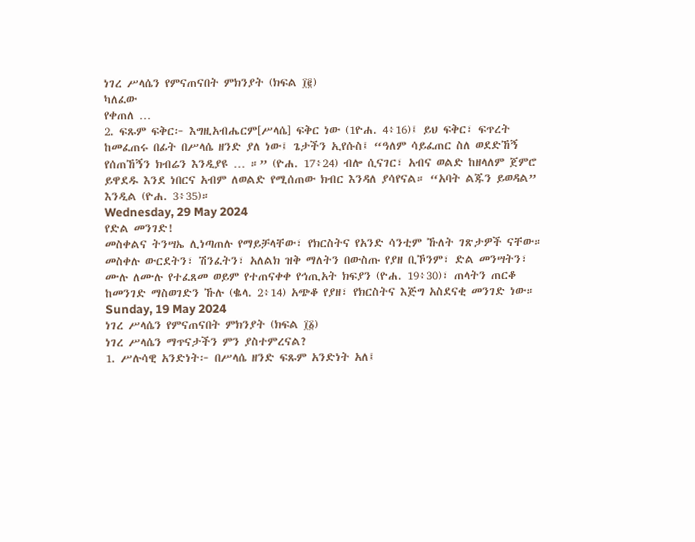ነገረ ሥላሴን የምናጠናበት ምክንያት (ክፍል ፲፪)
ካለፈው
የቀጠለ …
2. ፍጹም ፍቅር፦ እግዚአብሔርም[ሥላሴ] ፍቅር ነው (1ዮሐ. 4፥16)፤ ይህ ፍቅር፣ ፍጥረት ከመፈጠሩ በፊት በሥላሴ ዘንድ ያለ ነው፤ ጌታችን ኢየሱስ፤ “ዓለም ሳይፈጠር ስለ ወደድኸኝ የሰጠኸኝን ክብሬን እንዲያዩ … ።” (ዮሐ. 17፥24) ብሎ ሲናገር፣ አብና ወልድ ከዘላለም ጀምሮ ይዋደዱ እንደ ነበርና አብም ለወልድ የሚሰጠው ክብር እንዳለ ያሳየናል። “አባት ልጁን ይወዳል” እንዲል (ዮሐ. 3፥35)።
Wednesday, 29 May 2024
የድል መንገድ!
መስቀልና ትንሣኤ ሊነጣጠሉ የማይቻላቸው፣ የክርስትና የአንድ ሳንቲም ኹለት ገጽታዎች ናቸው። መስቀሉ ውርደትን፣ ሽንፈትን፣ አለልክ ዝቅ ማለትን በውስጡ የያዘ ቢኾንም፣ ድል መንሣትን፣ ሙሉ ለሙሉ የተፈጸመ ወይም የተጠናቀቀ የኅጢአት ክፍያን (ዮሐ. 19፥30)፣ ጠላትን ጠርቆ ከመንገድ ማስወገድን ኹሉ (ቈላ. 2፥14) አጭቆ የያዘ፣ የክርስትና እጅግ አስደናቂ መንገድ ነው።
Sunday, 19 May 2024
ነገረ ሥላሴን የምናጠናበት ምክንያት (ክፍል ፲፩)
ነገረ ሥላሴን ማጥናታችን ምን ያስተምረናል?
1. ሥሉሳዊ አንድነት፦ በሥላሴ ዘንድ ፍጹም አንድነት አለ፤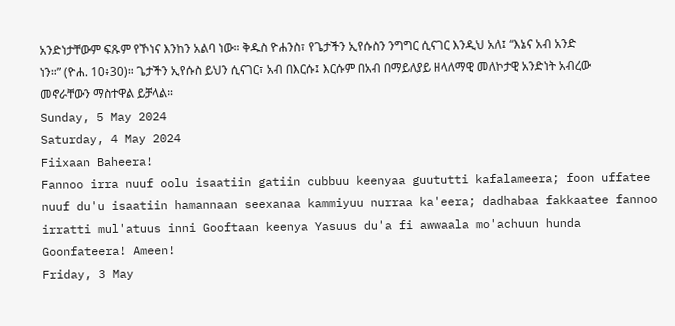አንድነታቸውም ፍጹም የኾነና እንከን አልባ ነው። ቅዱስ ዮሐንስ፣ የጌታችን ኢየሱስን ንግግር ሲናገር እንዲህ አለ፤ “እኔና አብ አንድ ነን።” (ዮሐ. 10፥30)። ጌታችን ኢየሱስ ይህን ሲናገር፣ አብ በእርሱ፤ እርሱም በአብ በማይለያይ ዘላለማዊ መለኮታዊ አንድነት አብረው መኖራቸውን ማስተዋል ይቻላል።
Sunday, 5 May 2024
Saturday, 4 May 2024
Fiixaan Baheera!
Fannoo irra nuuf oolu isaatiin gatiin cubbuu keenyaa guututti kafalameera; foon uffatee nuuf du'u isaatiin hamannaan seexanaa kammiyuu nurraa ka'eera; dadhabaa fakkaatee fannoo irratti mul'atuus inni Gooftaan keenya Yasuus du'a fi awwaala mo'achuun hunda Goonfateera! Ameen!
Friday, 3 May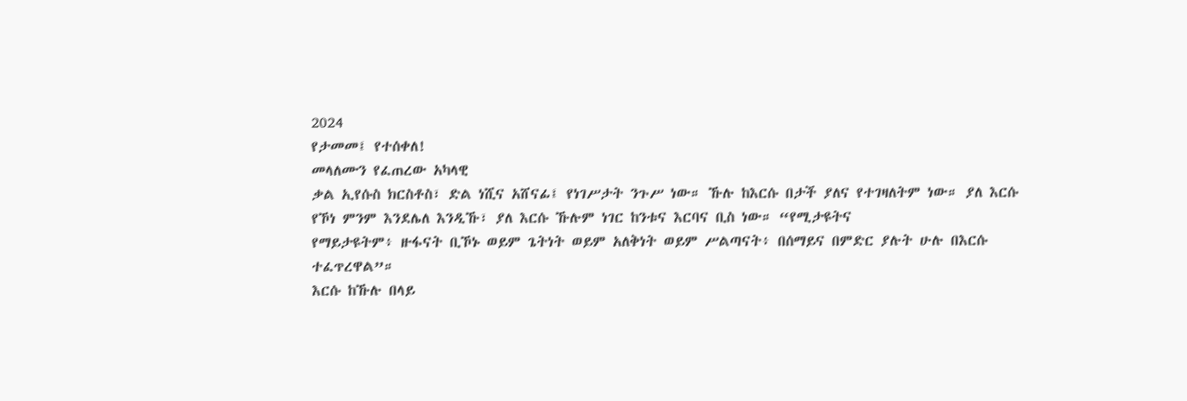2024
የታመመ፤ የተሰቀለ!
መላለሙን የፈጠረው አካላዊ
ቃል ኢየሱስ ክርስቶስ፣ ድል ነሺና አሸናፊ፤ የነገሥታት ንጉሥ ነው። ኹሉ ከእርሱ በታች ያለና የተገዛለትም ነው። ያለ እርሱ
የኾነ ምንም እንደሌለ እንዲኹ፣ ያለ እርሱ ኹሉም ነገር ከንቱና እርባና ቢስ ነው። “የሚታዩትና
የማይታዩትም፥ ዙፋናት ቢኾኑ ወይም ጌትነት ወይም አለቅነት ወይም ሥልጣናት፥ በሰማይና በምድር ያሉት ሁሉ በእርሱ ተፈጥረዋል”።
እርሱ ከኹሉ በላይ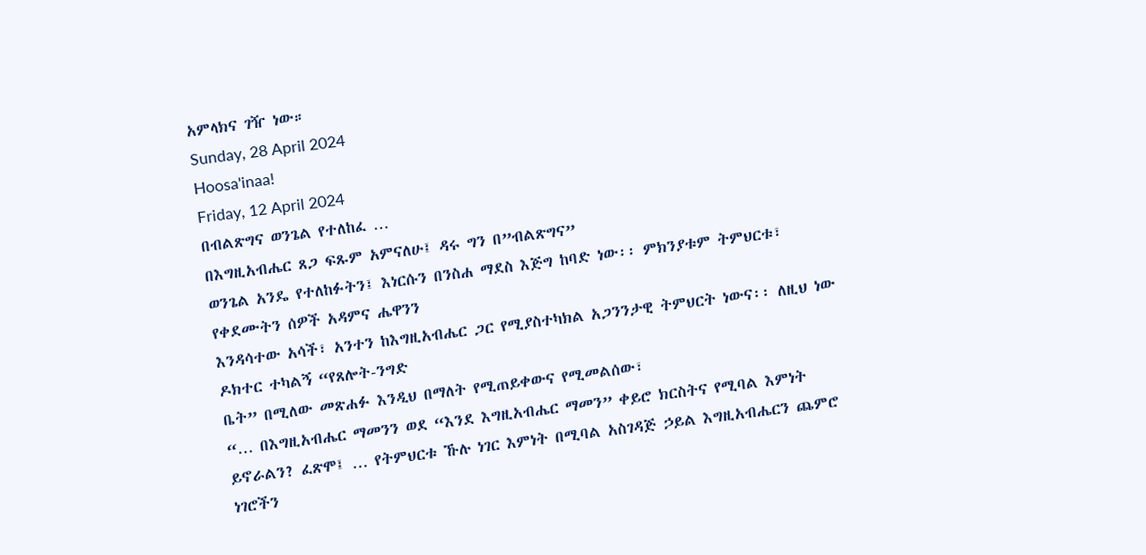አምላክና ገዥ ነው።
Sunday, 28 April 2024
Hoosa'inaa!
Friday, 12 April 2024
በብልጽግና ወንጌል የተለከፈ …
በእግዚአብሔር ጸጋ ፍጹም አምናለሁ፤ ዳሩ ግን በ”ብልጽግና”
ወንጌል አንዴ የተለከፉትን፤ እነርሱን በንስሐ ማደስ እጅግ ከባድ ነው፡፡ ምክንያቱም ትምህርቱ፣ የቀደሙትን ሰዎች አዳምና ሔዋንን
እንዳሳተው አሳች፣ አንተን ከእግዚአብሔር ጋር የሚያስተካክል አጋንንታዊ ትምህርት ነውና፡፡ ለዚህ ነው ዶክተር ተካልኝ “የጸሎት-ንግድ
ቤት” በሚለው መጽሐፉ እንዲህ በማለት የሚጠይቀውና የሚመልሰው፣
“… በእግዚአብሔር ማመንን ወደ “እንደ እግዚአብሔር ማመን” ቀይሮ ክርስትና የሚባል እምነት ይኖራልን? ፈጽሞ፤ … የትምህርቱ ኹሉ ነገር እምነት በሚባል አስገዳጅ ኃይል እግዚአብሔርን ጨምሮ ነገሮችን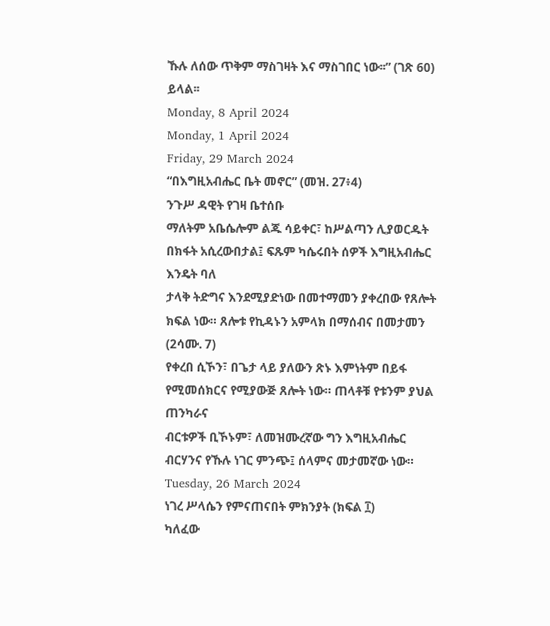ኹሉ ለሰው ጥቅም ማስገዛት እና ማስገበር ነው፡፡” (ገጽ 60) ይላል፡፡
Monday, 8 April 2024
Monday, 1 April 2024
Friday, 29 March 2024
“በእግዚአብሔር ቤት መኖር” (መዝ. 27፥4)
ንጉሥ ዳዊት የገዛ ቤተሰቡ
ማለትም አቤሴሎም ልጁ ሳይቀር፣ ከሥልጣን ሊያወርዱት በክፋት አሲረውበታል፤ ፍጹም ካሴሩበት ሰዎች እግዚአብሔር እንዴት ባለ
ታላቅ ትድግና እንደሚያድነው በመተማመን ያቀረበው የጸሎት ክፍል ነው። ጸሎቱ የኪዳኑን አምላክ በማሰብና በመታመን (2ሳሙ. 7)
የቀረበ ሲኾን፣ በጌታ ላይ ያለውን ጽኑ እምነትም በይፋ የሚመሰክርና የሚያውጅ ጸሎት ነው። ጠላቶቹ የቱንም ያህል ጠንካራና
ብርቱዎች ቢኾኑም፣ ለመዝሙረኛው ግን እግዚአብሔር ብርሃንና የኹሉ ነገር ምንጭ፤ ሰላምና መታመኛው ነው።
Tuesday, 26 March 2024
ነገረ ሥላሴን የምናጠናበት ምክንያት (ክፍል ፲)
ካለፈው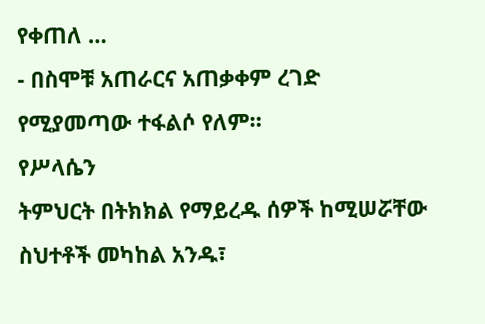የቀጠለ …
- በስሞቹ አጠራርና አጠቃቀም ረገድ
የሚያመጣው ተፋልሶ የለም።
የሥላሴን
ትምህርት በትክክል የማይረዱ ሰዎች ከሚሠሯቸው ስህተቶች መካከል አንዱ፣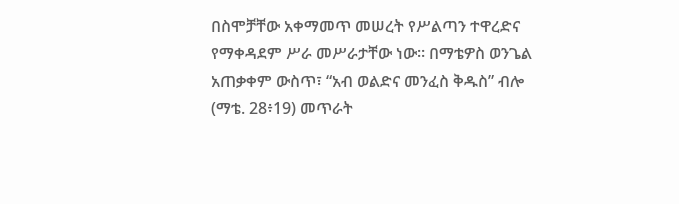በስሞቻቸው አቀማመጥ መሠረት የሥልጣን ተዋረድና
የማቀዳደም ሥራ መሥራታቸው ነው። በማቴዎስ ወንጌል አጠቃቀም ውስጥ፣ “አብ ወልድና መንፈስ ቅዱስ” ብሎ (ማቴ. 28፥19) መጥራት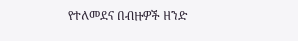የተለመደና በብዙዎች ዘንድ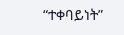“ተቀባይነት”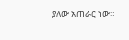ያለው አጠራር ነው።